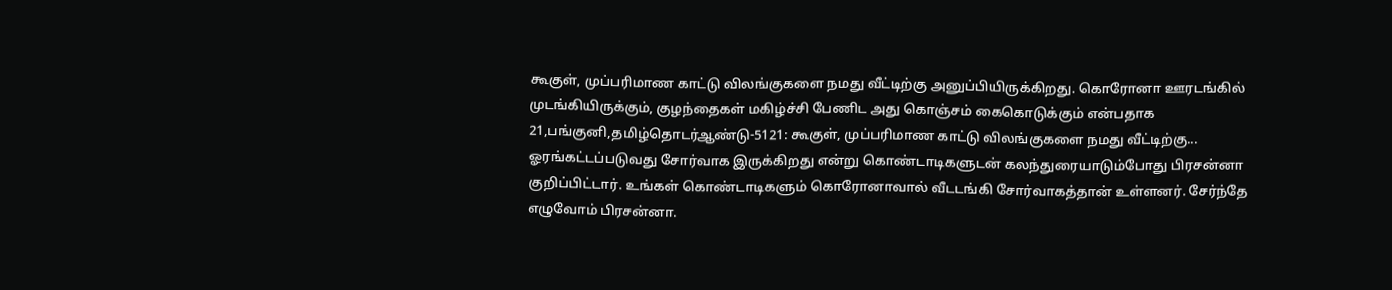கூகுள், முப்பரிமாண காட்டு விலங்குகளை நமது வீட்டிற்கு அனுப்பியிருக்கிறது. கொரோனா ஊரடங்கில் முடங்கியிருக்கும், குழந்தைகள் மகிழ்ச்சி பேணிட அது கொஞ்சம் கைகொடுக்கும் என்பதாக
21,பங்குனி,தமிழ்தொடர்ஆண்டு-5121: கூகுள், முப்பரிமாண காட்டு விலங்குகளை நமது வீட்டிற்கு...
ஓரங்கட்டப்படுவது சோர்வாக இருக்கிறது என்று கொண்டாடிகளுடன் கலந்துரையாடும்போது பிரசன்னா குறிப்பிட்டார். உங்கள் கொண்டாடிகளும் கொரோனாவால் வீடடங்கி சோர்வாகத்தான் உள்ளனர். சேர்ந்தே எழுவோம் பிரசன்னா.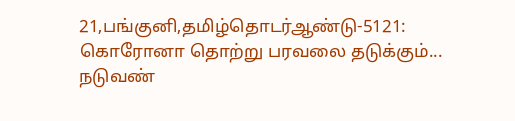21,பங்குனி,தமிழ்தொடர்ஆண்டு-5121: கொரோனா தொற்று பரவலை தடுக்கும்...
நடுவண்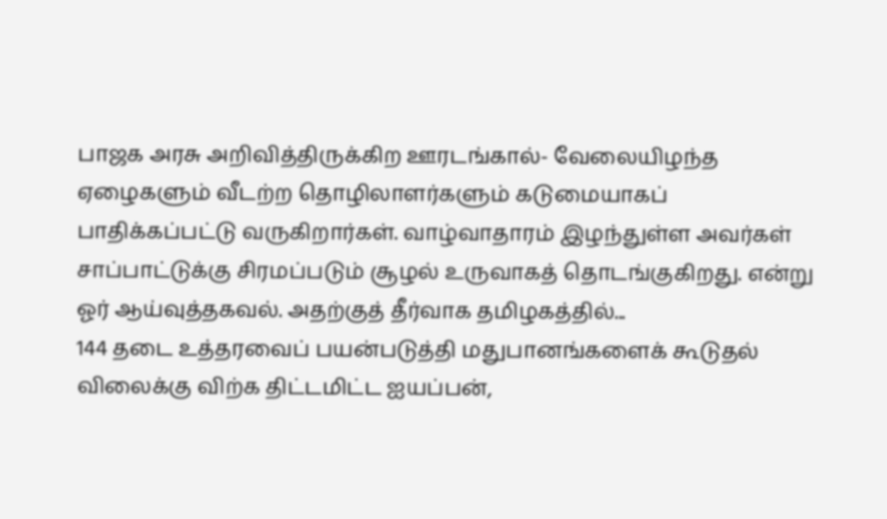பாஜக அரசு அறிவித்திருக்கிற ஊரடங்கால்- வேலையிழந்த ஏழைகளும் வீடற்ற தொழிலாளர்களும் கடுமையாகப் பாதிக்கப்பட்டு வருகிறார்கள். வாழ்வாதாரம் இழந்துள்ள அவர்கள் சாப்பாட்டுக்கு சிரமப்படும் சூழல் உருவாகத் தொடங்குகிறது. என்று ஓர் ஆய்வுத்தகவல். அதற்குத் தீர்வாக தமிழகத்தில்...
144 தடை உத்தரவைப் பயன்படுத்தி மதுபானங்களைக் கூடுதல் விலைக்கு விற்க திட்டமிட்ட ஐயப்பன்,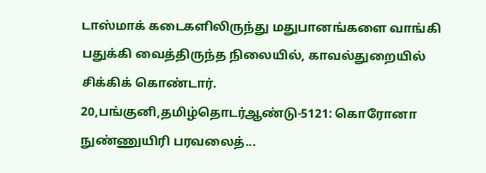டாஸ்மாக் கடைகளிலிருந்து மதுபானங்களை வாங்கி பதுக்கி வைத்திருந்த நிலையில், காவல்துறையில் சிக்கிக் கொண்டார்.
20,பங்குனி,தமிழ்தொடர்ஆண்டு-5121: கொரோனா நுண்ணுயிரி பரவலைத்...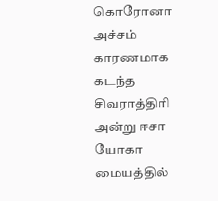கொரோனா அச்சம் காரணமாக கடந்த சிவராத்திரி அன்று ஈசா யோகா மையத்தில்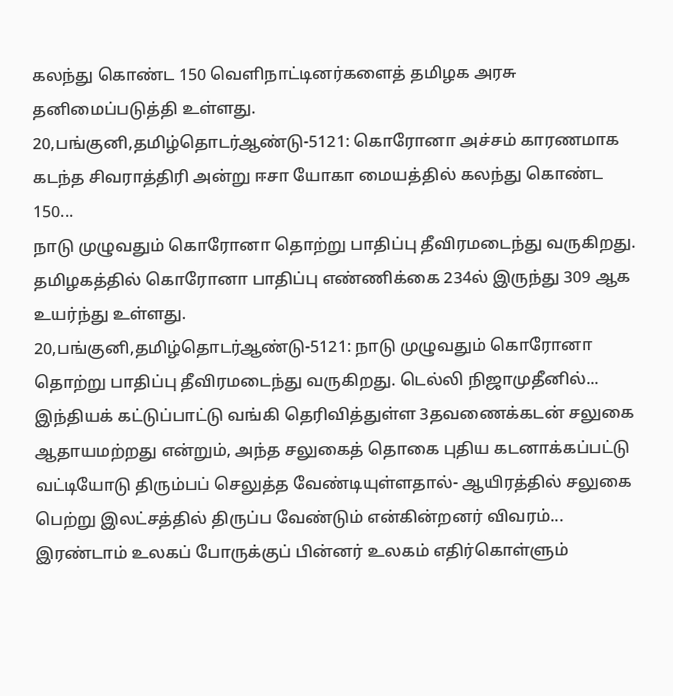கலந்து கொண்ட 150 வெளிநாட்டினர்களைத் தமிழக அரசு தனிமைப்படுத்தி உள்ளது.
20,பங்குனி,தமிழ்தொடர்ஆண்டு-5121: கொரோனா அச்சம் காரணமாக கடந்த சிவராத்திரி அன்று ஈசா யோகா மையத்தில் கலந்து கொண்ட 150...
நாடு முழுவதும் கொரோனா தொற்று பாதிப்பு தீவிரமடைந்து வருகிறது. தமிழகத்தில் கொரோனா பாதிப்பு எண்ணிக்கை 234ல் இருந்து 309 ஆக உயர்ந்து உள்ளது.
20,பங்குனி,தமிழ்தொடர்ஆண்டு-5121: நாடு முழுவதும் கொரோனா தொற்று பாதிப்பு தீவிரமடைந்து வருகிறது. டெல்லி நிஜாமுதீனில்...
இந்தியக் கட்டுப்பாட்டு வங்கி தெரிவித்துள்ள 3தவணைக்கடன் சலுகை ஆதாயமற்றது என்றும், அந்த சலுகைத் தொகை புதிய கடனாக்கப்பட்டு வட்டியோடு திரும்பப் செலுத்த வேண்டியுள்ளதால்- ஆயிரத்தில் சலுகை பெற்று இலட்சத்தில் திருப்ப வேண்டும் என்கின்றனர் விவரம்...
இரண்டாம் உலகப் போருக்குப் பின்னர் உலகம் எதிர்கொள்ளும்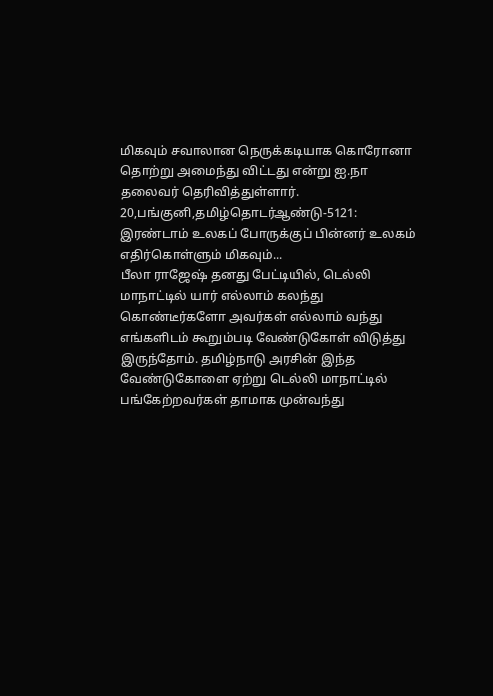மிகவும் சவாலான நெருக்கடியாக கொரோனா தொற்று அமைந்து விட்டது என்று ஐ.நா தலைவர் தெரிவித்துள்ளார்.
20,பங்குனி,தமிழ்தொடர்ஆண்டு-5121: இரண்டாம் உலகப் போருக்குப் பின்னர் உலகம் எதிர்கொள்ளும் மிகவும்...
பீலா ராஜேஷ் தனது பேட்டியில், டெல்லி மாநாட்டில் யார் எல்லாம் கலந்து கொண்டீர்களோ அவர்கள் எல்லாம் வந்து எங்களிடம் கூறும்படி வேண்டுகோள் விடுத்து இருந்தோம். தமிழ்நாடு அரசின் இந்த வேண்டுகோளை ஏற்று டெல்லி மாநாட்டில் பங்கேற்றவர்கள் தாமாக முன்வந்து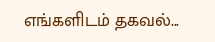எங்களிடம் தகவல்...